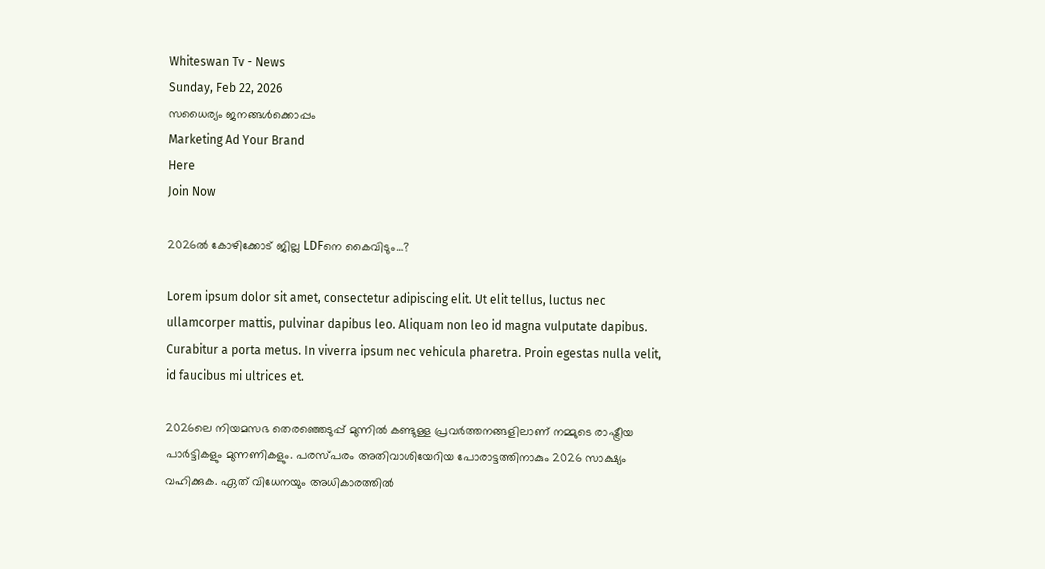Whiteswan Tv - News
Sunday, Feb 22, 2026
സധൈര്യം ജനങ്ങൾക്കൊപ്പം
Marketing Ad Your Brand
Here
Join Now

2026ൽ കോഴിക്കോട് ജില്ല LDFനെ കൈവിടും…?

Lorem ipsum dolor sit amet, consectetur adipiscing elit. Ut elit tellus, luctus nec ullamcorper mattis, pulvinar dapibus leo. Aliquam non leo id magna vulputate dapibus. Curabitur a porta metus. In viverra ipsum nec vehicula pharetra. Proin egestas nulla velit, id faucibus mi ultrices et.

2026ലെ നിയമസഭ തെരഞ്ഞെടുപ്പ് മുന്നിൽ കണ്ടുള്ള പ്രവർത്തനങ്ങളിലാണ് നമ്മുടെ രാഷ്ട്രീയ പാർട്ടികളും മുന്നണികളും. പരസ്പരം അതിവാശിയേറിയ പോരാട്ടത്തിനാകും 2026 സാക്ഷ്യം വഹിക്കുക. ഏത് വിധേനയും അധികാരത്തിൽ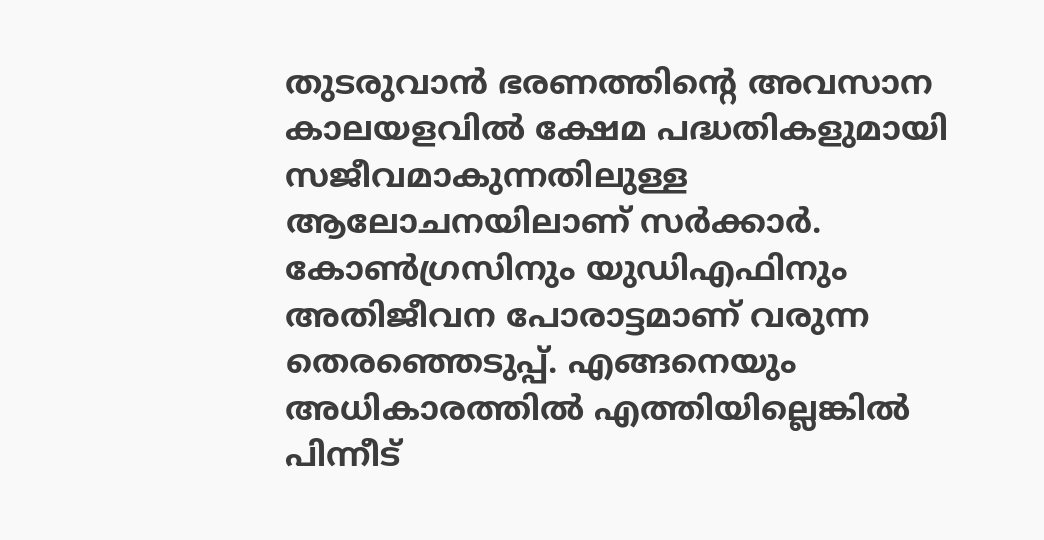തുടരുവാൻ ഭരണത്തിന്റെ അവസാന കാലയളവിൽ ക്ഷേമ പദ്ധതികളുമായി സജീവമാകുന്നതിലുള്ള ആലോചനയിലാണ് സർക്കാർ. കോൺഗ്രസിനും യുഡിഎഫിനും അതിജീവന പോരാട്ടമാണ് വരുന്ന തെരഞ്ഞെടുപ്പ്. എങ്ങനെയും അധികാരത്തിൽ എത്തിയില്ലെങ്കിൽ പിന്നീട്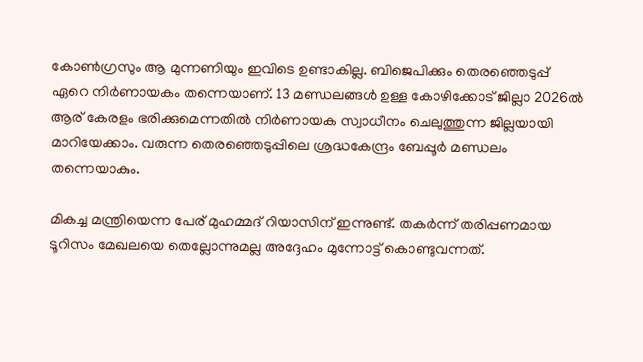കോൺഗ്രസും ആ മുന്നണിയും ഇവിടെ ഉണ്ടാകില്ല. ബിജെപിക്കും തെരഞ്ഞെടുപ്പ് ഏറെ നിർണായകം തന്നെയാണ്. 13 മണ്ഡലങ്ങൾ ഉള്ള കോഴിക്കോട് ജില്ലാ 2026ൽ ആര് കേരളം ഭരിക്കുമെന്നതിൽ നിർണായക സ്വാധീനം ചെലുത്തുന്ന ജില്ലയായി മാറിയേക്കാം. വരുന്ന തെരഞ്ഞെടുപ്പിലെ ശ്രദ്ധകേന്ദ്രം ബേപ്പൂർ മണ്ഡലം തന്നെയാകും.

മികച്ച മന്ത്രിയെന്ന പേര് മുഹമ്മദ്‌ റിയാസിന് ഇന്നുണ്ട്. തകർന്ന് തരിപ്പണമായ ടൂറിസം മേഖലയെ തെല്ലോന്നുമല്ല അദ്ദേഹം മുന്നോട്ട് കൊണ്ടുവന്നത്.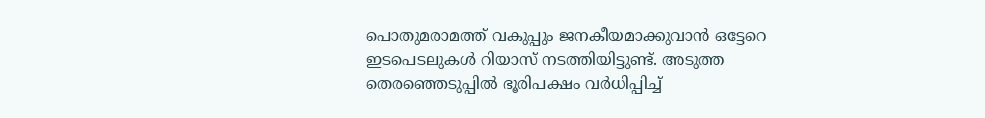പൊതുമരാമത്ത് വകുപ്പും ജനകീയമാക്കുവാൻ ഒട്ടേറെ ഇടപെടലുകൾ റിയാസ് നടത്തിയിട്ടുണ്ട്. അടുത്ത തെരഞ്ഞെടുപ്പിൽ ഭൂരിപക്ഷം വർധിപ്പിച്ച്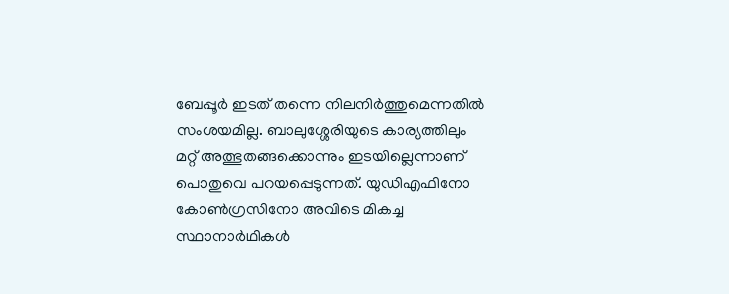ബേപ്പൂർ ഇടത് തന്നെ നിലനിർത്തുമെന്നതിൽ സംശയമില്ല. ബാലുശ്ശേരിയുടെ കാര്യത്തിലും മറ്റ് അത്ഭുതങ്ങക്കൊന്നും ഇടയില്ലെന്നാണ് പൊതുവെ പറയപ്പെടുന്നത്. യുഡിഎഫിനോ കോൺഗ്രസിനോ അവിടെ മികച്ച സ്ഥാനാർഥികൾ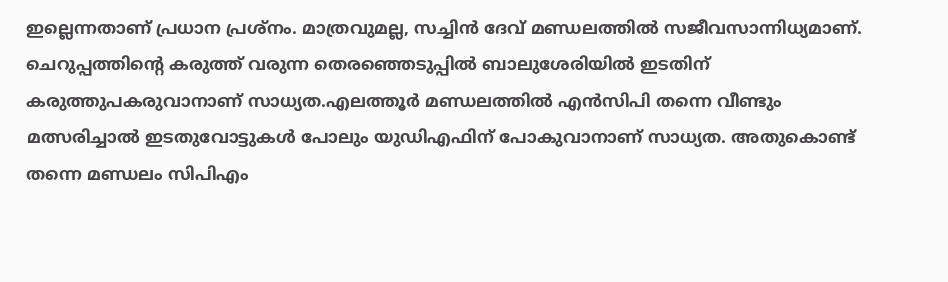ഇല്ലെന്നതാണ് പ്രധാന പ്രശ്നം. മാത്രവുമല്ല, സച്ചിൻ ദേവ് മണ്ഡലത്തിൽ സജീവസാന്നിധ്യമാണ്. ചെറുപ്പത്തിന്റെ കരുത്ത് വരുന്ന തെരഞ്ഞെടുപ്പിൽ ബാലുശേരിയിൽ ഇടതിന് കരുത്തുപകരുവാനാണ് സാധ്യത.എലത്തൂർ മണ്ഡലത്തിൽ എൻസിപി തന്നെ വീണ്ടും മത്സരിച്ചാൽ ഇടതുവോട്ടുകൾ പോലും യുഡിഎഫിന് പോകുവാനാണ് സാധ്യത. അതുകൊണ്ട് തന്നെ മണ്ഡലം സിപിഎം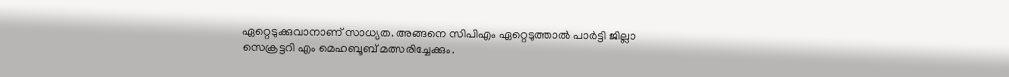ഏറ്റെടുക്കുവാനാണ് സാധ്യത. അങ്ങനെ സിപിഎം ഏറ്റെടുത്താൽ പാർട്ടി ജില്ലാ സെക്രട്ടറി എം മെഹബൂബ് മത്സരിച്ചേക്കും.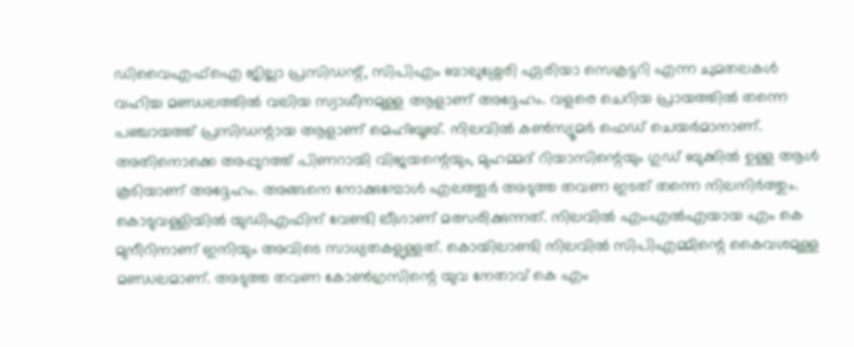ഡിവൈഎഫ്ഐ ജില്ലാ പ്രസിഡന്റ്, സിപിഎം ബാലുശ്ശേരി ഏരിയാ സെക്രട്ടറി എന്ന ചുമതലകൾ വഹിച്ച മണ്ഡലത്തിൽ വലിയ സ്വാധീനമുള്ള ആളാണ് അദ്ദേഹം. വളരെ ചെറിയ പ്രായത്തിൽ തന്നെ പഞ്ചായത്ത് പ്രസിഡന്റായ ആളാണ് മെഹ്ബൂബ്. നിലവിൽ കൺസ്യൂമർ ഫെഡ് ചെയർമാനാണ്. അതിനൊക്കെ അപ്പുറത്ത് പിണറായി വിജയന്റെയും, മുഹമ്മദ് റിയാസിന്റെയും ഗുഡ് ബുക്കിൽ ഉള്ള ആൾ കൂടിയാണ് അദ്ദേഹം. അങ്ങനെ നോക്കുമ്പോൾ എലത്തൂർ അടുത്ത തവണ ഇടത് തന്നെ നിലനിർത്തും. കൊടുവള്ളിയിൽ യുഡിഎഫിന് വേണ്ടി ലീഗാണ് മത്സരിക്കുന്നത്. നിലവിൽ എംഎൽഎയായ എം കെ മുനീറിനാണ് ഇനിയും അവിടെ സാധ്യതകളുള്ളത്. കൊയിലാണ്ടി നിലവിൽ സിപിഎമ്മിന്റെ കൈവശമുള്ള മണ്ഡലമാണ്. അടുത്ത തവണ കോൺഗ്രസിന്റെ യുവ നേതാവ് കെ എം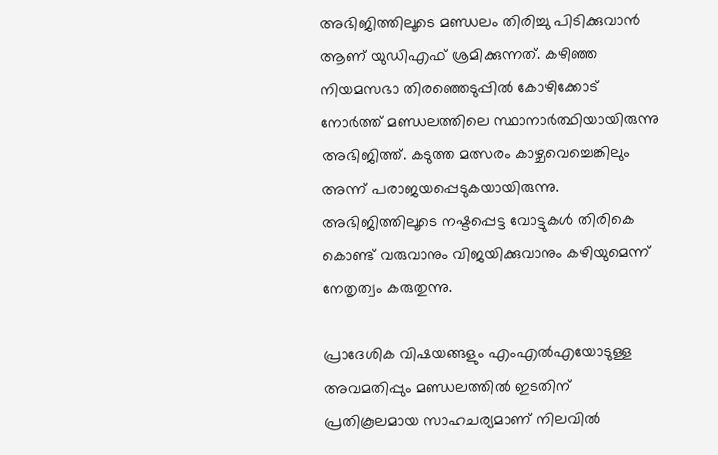അഭിജിത്തിലൂടെ മണ്ഡലം തിരിച്ചു പിടിക്കുവാൻ ആണ് യുഡിഎഫ് ശ്രമിക്കുന്നത്. കഴിഞ്ഞ നിയമസഭാ തിരഞ്ഞെടുപ്പിൽ കോഴിക്കോട് നോർത്ത് മണ്ഡലത്തിലെ സ്ഥാനാർത്ഥിയായിരുന്നു അഭിജിത്ത്. കടുത്ത മത്സരം കാഴ്ചവെച്ചെങ്കിലും അന്ന് പരാജയപ്പെടുകയായിരുന്നു. അഭിജിത്തിലൂടെ നഷ്ടപ്പെട്ട വോട്ടുകൾ തിരികെ കൊണ്ട് വരുവാനും വിജയിക്കുവാനും കഴിയുമെന്ന് നേതൃത്വം കരുതുന്നു.

പ്രാദേശിക വിഷയങ്ങളും എംഎൽഎയോടുള്ള അവമതിപ്പും മണ്ഡലത്തിൽ ഇടതിന് പ്രതികൂലമായ സാഹചര്യമാണ് നിലവിൽ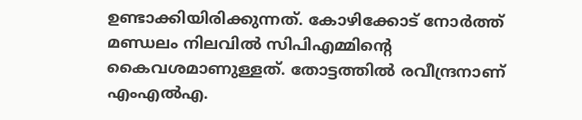ഉണ്ടാക്കിയിരിക്കുന്നത്. കോഴിക്കോട് നോർത്ത് മണ്ഡലം നിലവിൽ സിപിഎമ്മിന്റെ കൈവശമാണുള്ളത്. തോട്ടത്തിൽ രവീന്ദ്രനാണ് എംഎൽഎ.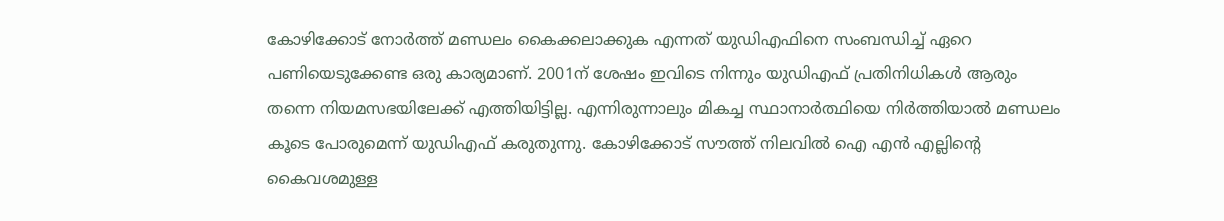കോഴിക്കോട് നോർത്ത് മണ്ഡലം കൈക്കലാക്കുക എന്നത് യുഡിഎഫിനെ സംബന്ധിച്ച് ഏറെ പണിയെടുക്കേണ്ട ഒരു കാര്യമാണ്. 2001ന് ശേഷം ഇവിടെ നിന്നും യുഡിഎഫ് പ്രതിനിധികൾ ആരും തന്നെ നിയമസഭയിലേക്ക് എത്തിയിട്ടില്ല. എന്നിരുന്നാലും മികച്ച സ്ഥാനാർത്ഥിയെ നിർത്തിയാൽ മണ്ഡലം കൂടെ പോരുമെന്ന് യുഡിഎഫ് കരുതുന്നു. കോഴിക്കോട് സൗത്ത് നിലവിൽ ഐ എൻ എല്ലിന്റെ കൈവശമുള്ള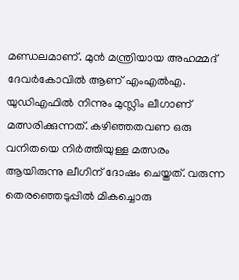മണ്ഡലമാണ്. മുൻ മന്ത്രിയായ അഹമ്മദ് ദേവർകോവിൽ ആണ് എംഎൽഎ. യുഡിഎഫിൽ നിന്നും മുസ്ലിം ലീഗാണ് മത്സരിക്കുന്നത്. കഴിഞ്ഞതവണ ഒരു വനിതയെ നിർത്തിയുള്ള മത്സരം ആയിരുന്നു ലീഗിന് ദോഷം ചെയ്തത്. വരുന്ന തെരഞ്ഞെടുപ്പിൽ മികച്ചൊരു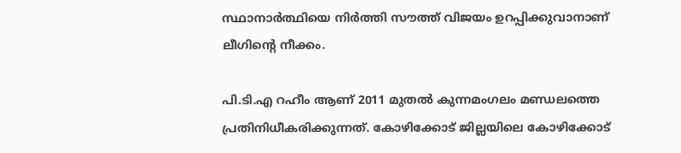സ്ഥാനാർത്ഥിയെ നിർത്തി സൗത്ത് വിജയം ഉറപ്പിക്കുവാനാണ് ലീഗിന്റെ നീക്കം.

പി.ടി.എ റഹീം ആണ്‌ 2011 മുതൽ കുന്നമംഗലം മണ്ഡലത്തെ പ്രതിനിധീകരിക്കുന്നത്. കോഴിക്കോട് ജില്ലയിലെ കോഴിക്കോട്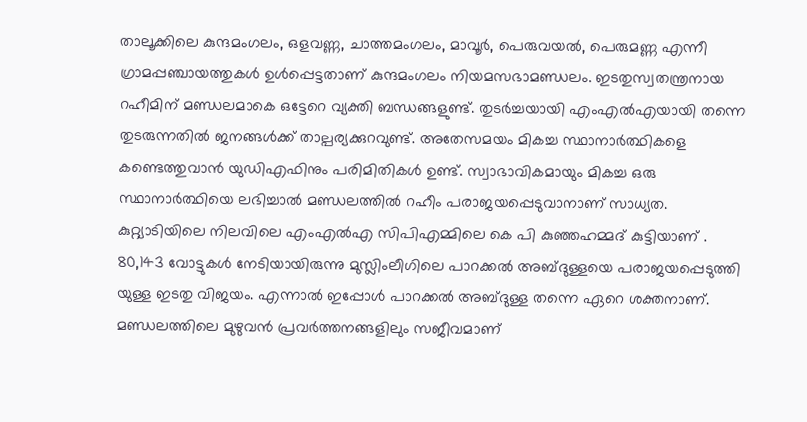താലൂക്കിലെ കുന്ദമംഗലം, ഒളവണ്ണ, ചാത്തമംഗലം, മാവൂർ, പെരുവയൽ, പെരുമണ്ണ എന്നീ ഗ്രാമപ്പഞ്ചായത്തുകൾ ഉൾപ്പെട്ടതാണ്‌ കുന്ദമംഗലം നിയമസഭാമണ്ഡലം. ഇടതുസ്വതന്ത്രനായ റഹീമിന് മണ്ഡലമാകെ ഒട്ടേറെ വ്യക്തി ബന്ധങ്ങളുണ്ട്. തുടർച്ചയായി എംഎൽഎയായി തന്നെ തുടരുന്നതിൽ ജനങ്ങൾക്ക് താല്പര്യക്കുറവുണ്ട്. അതേസമയം മികച്ച സ്ഥാനാർത്ഥികളെ കണ്ടെത്തുവാൻ യുഡിഎഫിനും പരിമിതികൾ ഉണ്ട്. സ്വാഭാവികമായും മികച്ച ഒരു സ്ഥാനാർത്ഥിയെ ലഭിച്ചാൽ മണ്ഡലത്തിൽ റഹീം പരാജയപ്പെടുവാനാണ് സാധ്യത. കുറ്റ്യാടിയിലെ നിലവിലെ എംഎൽഎ സിപിഎമ്മിലെ കെ പി കുഞ്ഞഹമ്മദ് കുട്ടിയാണ് . 80,143 വോട്ടുകൾ നേടിയായിരുന്നു മുസ്ലിംലീഗിലെ പാറക്കൽ അബ്ദുള്ളയെ പരാജയപ്പെടുത്തി യുള്ള ഇടതു വിജയം. എന്നാൽ ഇപ്പോൾ പാറക്കൽ അബ്ദുള്ള തന്നെ ഏറെ ശക്തനാണ്. മണ്ഡലത്തിലെ മുഴുവൻ പ്രവർത്തനങ്ങളിലും സജീവമാണ്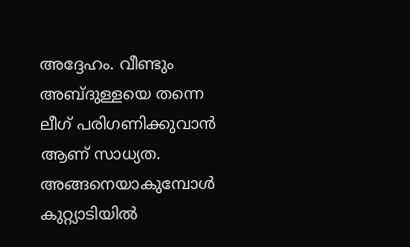അദ്ദേഹം. വീണ്ടും അബ്ദുള്ളയെ തന്നെ ലീഗ് പരിഗണിക്കുവാൻ ആണ് സാധ്യത. അങ്ങനെയാകുമ്പോൾ കുറ്റ്യാടിയിൽ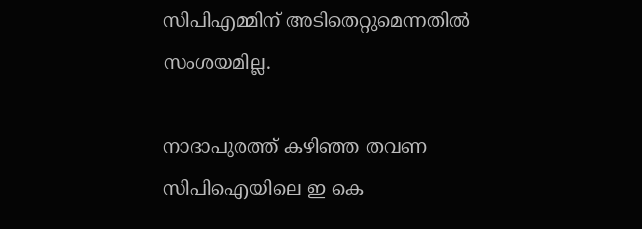സിപിഎമ്മിന് അടിതെറ്റുമെന്നതിൽ സംശയമില്ല.

നാദാപുരത്ത് കഴിഞ്ഞ തവണ സിപിഐയിലെ ഇ കെ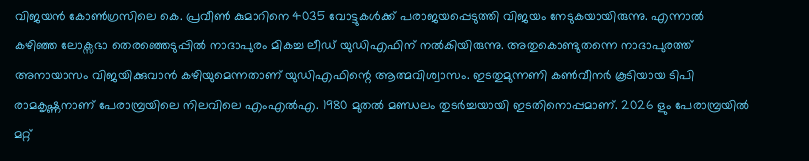വിജയൻ കോൺഗ്രസിലെ കെ. പ്രവീൺ കുമാറിനെ 4035 വോട്ടുകൾക്ക് പരാജയപ്പെടുത്തി വിജയം നേടുകയായിരുന്നു. എന്നാൽ കഴിഞ്ഞ ലോക്സഭാ തെരഞ്ഞെടുപ്പിൽ നാദാപുരം മികച്ച ലീഡ് യുഡിഎഫിന് നൽകിയിരുന്നു. അതുകൊണ്ടുതന്നെ നാദാപുരത്ത് അനായാസം വിജയിക്കുവാൻ കഴിയുമെന്നതാണ് യുഡിഎഫിന്റെ ആത്മവിശ്വാസം. ഇടതുമുന്നണി കൺവീനർ കൂടിയായ ടിപി രാമകൃഷ്ണനാണ് പേരാമ്പ്രയിലെ നിലവിലെ എംഎൽഎ. 1980 മുതൽ മണ്ഡലം തുടർച്ചയായി ഇടതിനൊപ്പമാണ്. 2026 ളും പേരാമ്പ്രയിൽ മറ്റ്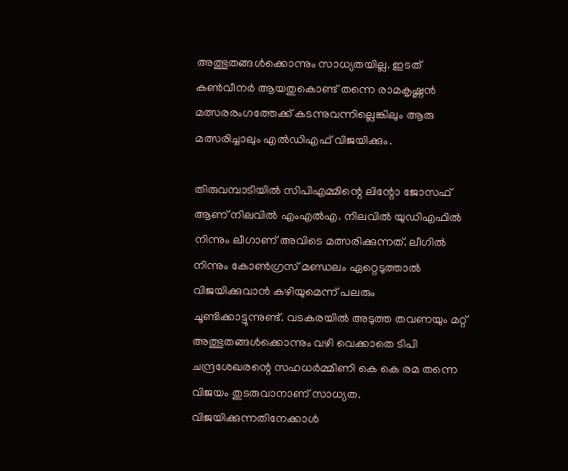അത്ഭുതങ്ങൾക്കൊന്നും സാധ്യതയില്ല. ഇടത് കൺവീനർ ആയതുകൊണ്ട് തന്നെ രാമകൃഷ്ണൻ മത്സരരംഗത്തേക്ക് കടന്നുവന്നില്ലെങ്കിലും ആരു മത്സരിച്ചാലും എൽഡിഎഫ് വിജയിക്കും.

തിരുവമ്പാടിയിൽ സിപിഎമ്മിന്റെ ലിന്റോ ജോസഫ് ആണ് നിലവിൽ എംഎൽഎ. നിലവിൽ യുഡിഎഫിൽ നിന്നും ലീഗാണ് അവിടെ മത്സരിക്കുന്നത്. ലീഗിൽ നിന്നും കോൺഗ്രസ് മണ്ഡലം ഏറ്റെടുത്താൽ വിജയിക്കുവാൻ കഴിയുമെന്ന് പലരും ചൂണ്ടിക്കാട്ടുന്നുണ്ട്. വടകരയിൽ അടുത്ത തവണയും മറ്റ് അത്ഭുതങ്ങൾക്കൊന്നും വഴി വെക്കാതെ ടിപി ചന്ദ്രശേഖരന്റെ സഹധർമ്മിണി കെ കെ രമ തന്നെ വിജയം തുടരുവാനാണ് സാധ്യത. വിജയിക്കുന്നതിനേക്കാൾ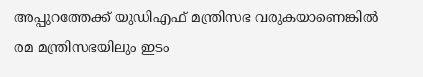അപ്പുറത്തേക്ക് യുഡിഎഫ് മന്ത്രിസഭ വരുകയാണെങ്കിൽ രമ മന്ത്രിസഭയിലും ഇടം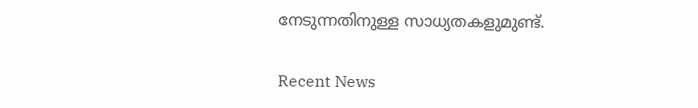നേടുന്നതിനുള്ള സാധ്യതകളുമുണ്ട്.

Recent News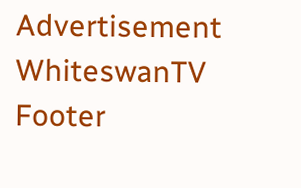Advertisement
WhiteswanTV Footer